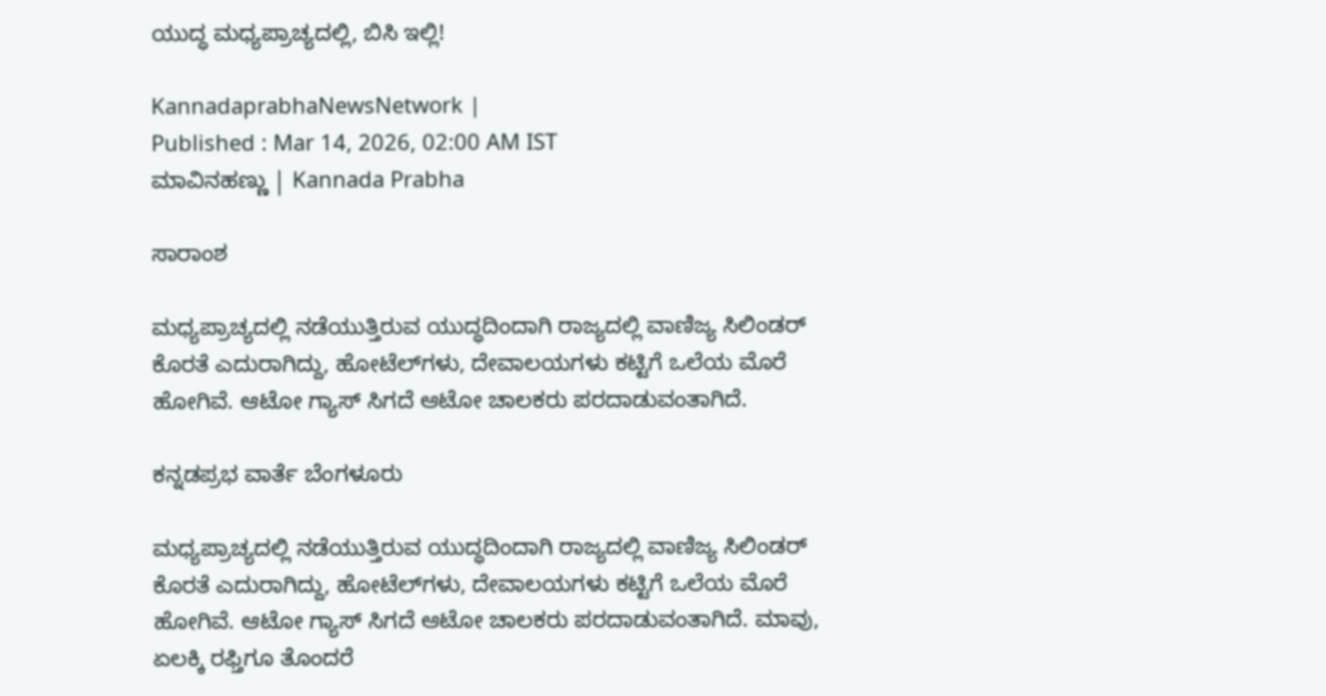ಯುದ್ಧ ಮಧ್ಯಪ್ರಾಚ್ಯದಲ್ಲಿ, ಬಿಸಿ ಇಲ್ಲಿ!

KannadaprabhaNewsNetwork |
Published : Mar 14, 2026, 02:00 AM IST
ಮಾವಿನಹಣ್ಣು | Kannada Prabha

ಸಾರಾಂಶ

ಮಧ್ಯಪ್ರಾಚ್ಯದಲ್ಲಿ ನಡೆಯುತ್ತಿರುವ ಯುದ್ಧದಿಂದಾಗಿ ರಾಜ್ಯದಲ್ಲಿ ವಾಣಿಜ್ಯ ಸಿಲಿಂಡರ್‌ ಕೊರತೆ ಎದುರಾಗಿದ್ದು, ಹೋಟೆಲ್‌ಗಳು, ದೇವಾಲಯಗಳು ಕಟ್ಟಿಗೆ ಒಲೆಯ ಮೊರೆ ಹೋಗಿವೆ. ಆಟೋ ಗ್ಯಾಸ್‌ ಸಿಗದೆ ಆಟೋ ಚಾಲಕರು ಪರದಾಡುವಂತಾಗಿದೆ.

ಕನ್ನಡಪ್ರಭ ವಾರ್ತೆ ಬೆಂಗಳೂರು

ಮಧ್ಯಪ್ರಾಚ್ಯದಲ್ಲಿ ನಡೆಯುತ್ತಿರುವ ಯುದ್ಧದಿಂದಾಗಿ ರಾಜ್ಯದಲ್ಲಿ ವಾಣಿಜ್ಯ ಸಿಲಿಂಡರ್‌ ಕೊರತೆ ಎದುರಾಗಿದ್ದು, ಹೋಟೆಲ್‌ಗಳು, ದೇವಾಲಯಗಳು ಕಟ್ಟಿಗೆ ಒಲೆಯ ಮೊರೆ ಹೋಗಿವೆ. ಆಟೋ ಗ್ಯಾಸ್‌ ಸಿಗದೆ ಆಟೋ ಚಾಲಕರು ಪರದಾಡುವಂತಾಗಿದೆ. ಮಾವು, ಏಲಕ್ಕಿ ರಫ್ತಿಗೂ ತೊಂದರೆ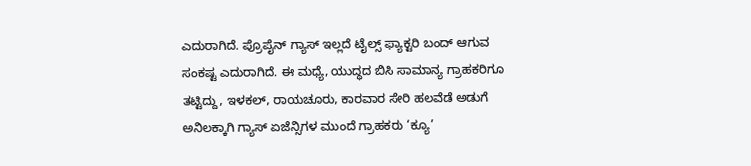ಎದುರಾಗಿದೆ. ಪ್ರೊಪೈನ್‌ ಗ್ಯಾಸ್‌ ಇಲ್ಲದೆ ಟೈಲ್ಸ್‌ ಫ್ಯಾಕ್ಟರಿ ಬಂದ್‌ ಆಗುವ ಸಂಕಷ್ಟ ಎದುರಾಗಿದೆ. ಈ ಮಧ್ಯೆ, ಯುದ್ಧದ ಬಿಸಿ ಸಾಮಾನ್ಯ ಗ್ರಾಹಕರಿಗೂ ತಟ್ಟಿದ್ದು, ಇಳಕಲ್‌, ರಾಯಚೂರು, ಕಾರವಾರ ಸೇರಿ ಹಲವೆಡೆ ಅಡುಗೆ ಅನಿಲಕ್ಕಾಗಿ ಗ್ಯಾಸ್‌ ಏಜೆನ್ಸಿಗಳ ಮುಂದೆ ಗ್ರಾಹಕರು ‘ಕ್ಯೂ’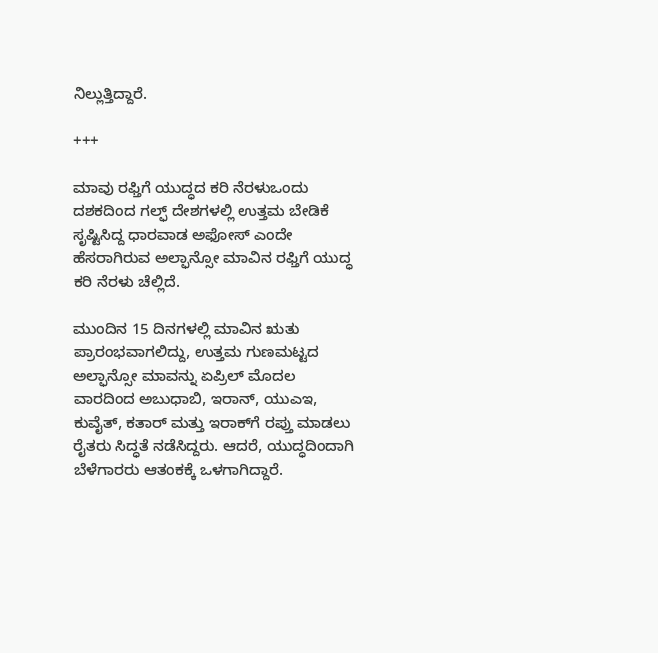ನಿಲ್ಲುತ್ತಿದ್ದಾರೆ.

+++

ಮಾವು ರಫ್ತಿಗೆ ಯುದ್ಧದ ಕರಿ ನೆರಳುಒಂದು ದಶಕದಿಂದ ಗಲ್ಫ್‌ ದೇಶಗಳಲ್ಲಿ ಉತ್ತಮ ಬೇಡಿಕೆ ಸೃಷ್ಟಿಸಿದ್ದ ಧಾರವಾಡ ಅಫೋಸ್‌ ಎಂದೇ ಹೆಸರಾಗಿರುವ ಅಲ್ಫಾನ್ಸೋ ಮಾವಿನ ರಫ್ತಿಗೆ ಯುದ್ಧ ಕರಿ ನೆರಳು ಚೆಲ್ಲಿದೆ.

ಮುಂದಿನ 15 ದಿನಗಳಲ್ಲಿ ಮಾವಿನ ಋತು ಪ್ರಾರಂಭವಾಗಲಿದ್ದು, ಉತ್ತಮ ಗುಣಮಟ್ಟದ ಅಲ್ಫಾನ್ಸೋ ಮಾವನ್ನು ಏಪ್ರಿಲ್‌ ಮೊದಲ ವಾರದಿಂದ ಅಬುಧಾಬಿ, ಇರಾನ್‌, ಯುಎಇ, ಕುವೈತ್‌, ಕತಾರ್‌ ಮತ್ತು ಇರಾಕ್‌ಗೆ ರಪ್ತು ಮಾಡಲು ರೈತರು ಸಿದ್ಧತೆ ನಡೆಸಿದ್ದರು. ಆದರೆ, ಯುದ್ಧದಿಂದಾಗಿ ಬೆಳೆಗಾರರು ಆತಂಕಕ್ಕೆ ಒಳಗಾಗಿದ್ದಾರೆ.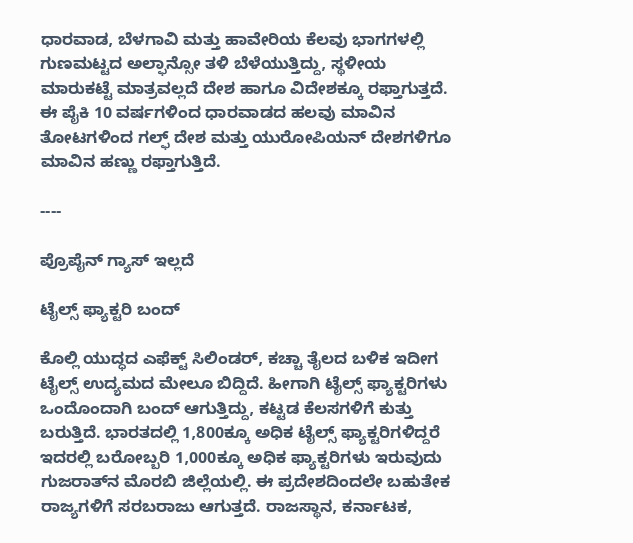ಧಾರವಾಡ, ಬೆಳಗಾವಿ ಮತ್ತು ಹಾವೇರಿಯ ಕೆಲವು ಭಾಗಗಳಲ್ಲಿ ಗುಣಮಟ್ಟದ ಅಲ್ಫಾನ್ಸೋ ತಳಿ ಬೆಳೆಯುತ್ತಿದ್ದು, ಸ್ಥಳೀಯ ಮಾರುಕಟ್ಟೆ ಮಾತ್ರವಲ್ಲದೆ ದೇಶ ಹಾಗೂ ವಿದೇಶಕ್ಕೂ ರಫ್ತಾಗುತ್ತದೆ. ಈ ಪೈಕಿ 10 ವರ್ಷಗಳಿಂದ ಧಾರವಾಡದ ಹಲವು ಮಾವಿನ ತೋಟಗಳಿಂದ ಗಲ್ಫ್‌ ದೇಶ ಮತ್ತು ಯುರೋಪಿಯನ್ ದೇಶಗಳಿಗೂ ಮಾವಿನ ಹಣ್ಣು ರಫ್ತಾಗುತ್ತಿದೆ.

----

ಪ್ರೊಪೈನ್‌ ಗ್ಯಾಸ್‌ ಇಲ್ಲದೆ

ಟೈಲ್ಸ್‌ ಫ್ಯಾಕ್ಟರಿ ಬಂದ್‌

ಕೊಲ್ಲಿ ಯುದ್ಧದ ಎಫೆಕ್ಟ್‌ ಸಿಲಿಂಡರ್‌, ಕಚ್ಚಾ ತೈಲದ ಬಳಿಕ ಇದೀಗ ಟೈಲ್ಸ್‌ ಉದ್ಯಮದ ಮೇಲೂ ಬಿದ್ದಿದೆ. ಹೀಗಾಗಿ ಟೈಲ್ಸ್‌ ಫ್ಯಾಕ್ಟರಿಗಳು ಒಂದೊಂದಾಗಿ ಬಂದ್‌ ಆಗುತ್ತಿದ್ದು, ಕಟ್ಟಡ ಕೆಲಸಗಳಿಗೆ ಕುತ್ತು ಬರುತ್ತಿದೆ. ಭಾರತದಲ್ಲಿ 1,800ಕ್ಕೂ ಅಧಿಕ ಟೈಲ್ಸ್‌ ಫ್ಯಾಕ್ಟರಿಗಳಿದ್ದರೆ ಇದರಲ್ಲಿ ಬರೋಬ್ಬರಿ 1,000ಕ್ಕೂ ಅಧಿಕ ಫ್ಯಾಕ್ಟರಿಗಳು ಇರುವುದು ಗುಜರಾತ್‌ನ ಮೊರಬಿ ಜಿಲ್ಲೆಯಲ್ಲಿ. ಈ ಪ್ರದೇಶದಿಂದಲೇ ಬಹುತೇಕ ರಾಜ್ಯಗಳಿಗೆ ಸರಬರಾಜು ಆಗುತ್ತದೆ. ರಾಜಸ್ಥಾನ, ಕರ್ನಾಟಕ,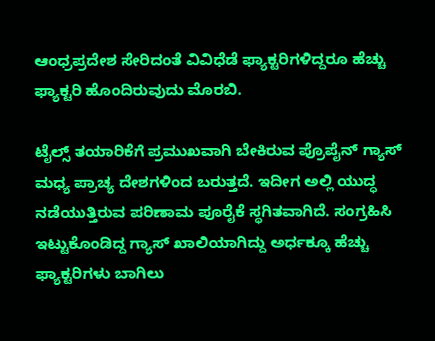ಆಂಧ್ರಪ್ರದೇಶ ಸೇರಿದಂತೆ ವಿವಿಧೆಡೆ ಫ್ಯಾಕ್ಟರಿಗಳಿದ್ದರೂ ಹೆಚ್ಚು ಫ್ಯಾಕ್ಟರಿ ಹೊಂದಿರುವುದು ಮೊರಬಿ.

ಟೈಲ್ಸ್‌ ತಯಾರಿಕೆಗೆ ಪ್ರಮುಖವಾಗಿ ಬೇಕಿರುವ ಪ್ರೊಪೈನ್‌ ಗ್ಯಾಸ್‌ ಮಧ್ಯ ಪ್ರಾಚ್ಯ ದೇಶಗಳಿಂದ ಬರುತ್ತದೆ. ಇದೀಗ ಅಲ್ಲಿ ಯುದ್ಧ ನಡೆಯುತ್ತಿರುವ ಪರಿಣಾಮ ಪೂರೈಕೆ ಸ್ಥಗಿತವಾಗಿದೆ. ಸಂಗ್ರಹಿಸಿ ಇಟ್ಟುಕೊಂಡಿದ್ದ ಗ್ಯಾಸ್‌ ಖಾಲಿಯಾಗಿದ್ದು ಅರ್ಧಕ್ಕೂ ಹೆಚ್ಚು ಫ್ಯಾಕ್ಟರಿಗಳು ಬಾಗಿಲು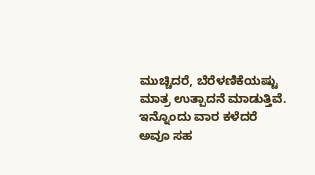ಮುಚ್ಚಿದರೆ, ಬೆರೆಳಣಿಕೆಯಷ್ಟು ಮಾತ್ರ ಉತ್ಪಾದನೆ ಮಾಡುತ್ತಿವೆ. ಇನ್ನೊಂದು ವಾರ ಕಳೆದರೆ ಅವೂ ಸಹ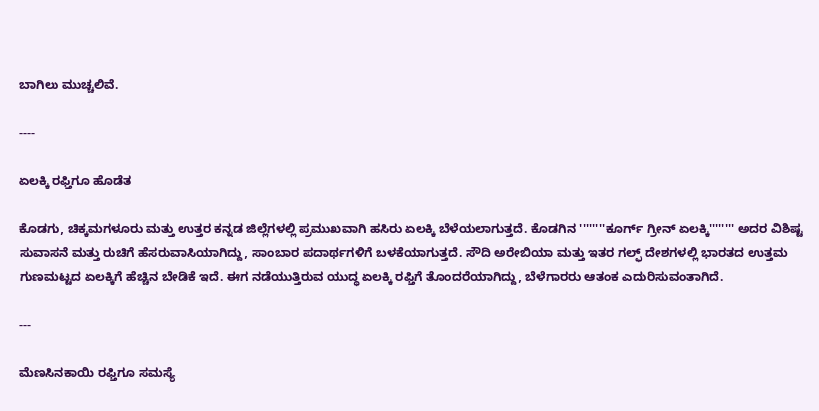ಬಾಗಿಲು ಮುಚ್ಚಲಿವೆ.

----

ಏಲಕ್ಕಿ ರಫ್ತಿಗೂ ಹೊಡೆತ

ಕೊಡಗು, ಚಿಕ್ಕಮಗಳೂರು ಮತ್ತು ಉತ್ತರ ಕನ್ನಡ ಜಿಲ್ಲೆಗಳಲ್ಲಿ ಪ್ರಮುಖವಾಗಿ ಹಸಿರು ಏಲಕ್ಕಿ ಬೆಳೆಯಲಾಗುತ್ತದೆ. ಕೊಡಗಿನ ''''''''ಕೂರ್ಗ್ ಗ್ರೀನ್ ಏಲಕ್ಕಿ'''''''' ಅದರ ವಿಶಿಷ್ಟ ಸುವಾಸನೆ ಮತ್ತು ರುಚಿಗೆ ಹೆಸರುವಾಸಿಯಾಗಿದ್ದು, ಸಾಂಬಾರ ಪದಾರ್ಥಗಳಿಗೆ ಬಳಕೆಯಾಗುತ್ತದೆ. ಸೌದಿ ಅರೇಬಿಯಾ ಮತ್ತು ಇತರ ಗಲ್ಫ್ ದೇಶಗಳಲ್ಲಿ ಭಾರತದ ಉತ್ತಮ ಗುಣಮಟ್ಟದ ಏಲಕ್ಕಿಗೆ ಹೆಚ್ಚಿನ ಬೇಡಿಕೆ ಇದೆ. ಈಗ ನಡೆಯುತ್ತಿರುವ ಯುದ್ಧ ಏಲಕ್ಕಿ ರಫ್ತಿಗೆ ತೊಂದರೆಯಾಗಿದ್ದು, ಬೆಳೆಗಾರರು ಆತಂಕ ಎದುರಿಸುವಂತಾಗಿದೆ.

---

ಮೆಣಸಿನಕಾಯಿ ರಫ್ತಿಗೂ ಸಮಸ್ಯೆ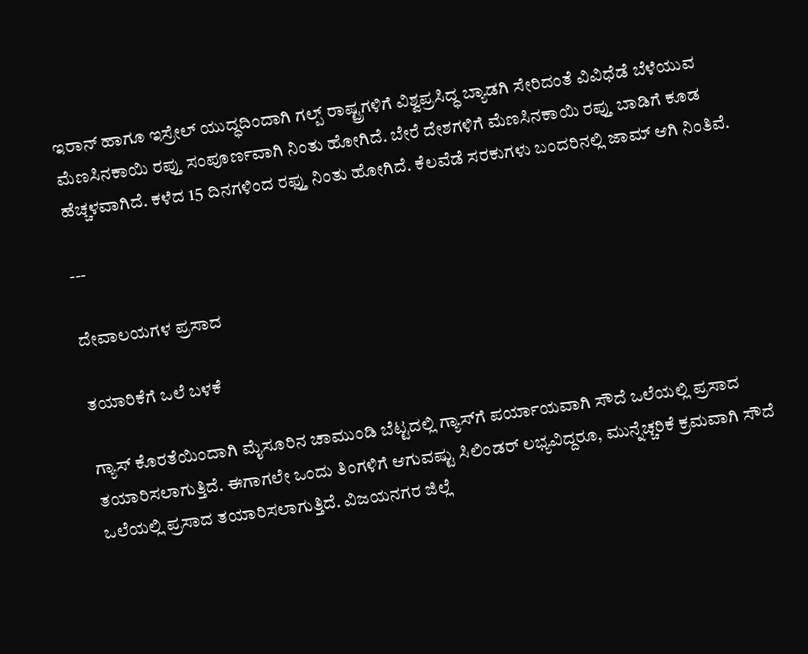ಇರಾನ್ ಹಾಗೂ ಇಸ್ರೇಲ್ ಯುದ್ಧದಿಂದಾಗಿ ಗಲ್ಪ್ ರಾಷ್ಟ್ರಗಳಿಗೆ ವಿಶ್ವಪ್ರಸಿದ್ಧ ಬ್ಯಾಡಗಿ ಸೇರಿದಂತೆ ವಿವಿಧೆಡೆ ಬೆಳೆಯುವ ಮೆಣಸಿನಕಾಯಿ ರಪ್ತು ಸಂಪೂರ್ಣವಾಗಿ ನಿಂತು ಹೋಗಿದೆ. ಬೇರೆ ದೇಶಗಳಿಗೆ ಮೆಣಸಿನಕಾಯಿ ರಪ್ತು ಬಾಡಿಗೆ ಕೂಡ ಹೆಚ್ಚಳವಾಗಿದೆ. ಕಳೆದ 15 ದಿನಗಳಿಂದ ರಫ್ತು ನಿಂತು ಹೋಗಿದೆ. ಕೆಲವೆಡೆ ಸರಕುಗಳು ಬಂದರಿನಲ್ಲಿ ಜಾಮ್ ಆಗಿ ನಿಂತಿವೆ.

---

ದೇವಾಲಯಗಳ ಪ್ರಸಾದ

ತಯಾರಿಕೆಗೆ ಒಲೆ ಬಳಕೆ

ಗ್ಯಾಸ್‌ ಕೊರತೆಯಿಂದಾಗಿ ಮೈಸೂರಿನ ಚಾಮುಂಡಿ ಬೆಟ್ಟದಲ್ಲಿ ಗ್ಯಾಸ್‌ಗೆ ಪರ್ಯಾಯವಾಗಿ ಸೌದೆ ಒಲೆಯಲ್ಲಿ ಪ್ರಸಾದ ತಯಾರಿಸಲಾಗುತ್ತಿದೆ. ಈಗಾಗಲೇ ಒಂದು ತಿಂಗಳಿಗೆ ಆಗುವಷ್ಟು ಸಿಲಿಂಡರ್ ಲಭ್ಯವಿದ್ದರೂ, ಮುನ್ನೆಚ್ಚರಿಕೆ ಕ್ರಮವಾಗಿ ಸೌದೆ ಒಲೆಯಲ್ಲಿ ಪ್ರಸಾದ ತಯಾರಿಸಲಾಗುತ್ತಿದೆ. ವಿಜಯನಗರ ಜಿಲ್ಲೆ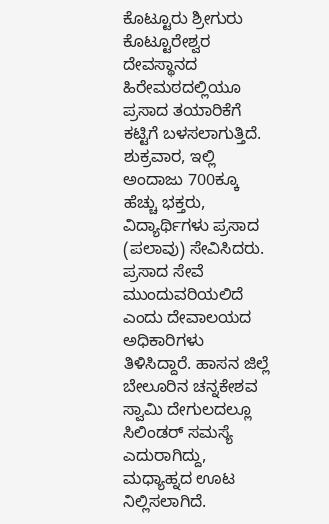ಕೊಟ್ಟೂರು ಶ್ರೀಗುರು ಕೊಟ್ಟೂರೇಶ್ವರ ದೇವಸ್ಥಾನದ ಹಿರೇಮಠದಲ್ಲಿಯೂ ಪ್ರಸಾದ ತಯಾರಿಕೆಗೆ ಕಟ್ಟಿಗೆ ಬಳಸಲಾಗುತ್ತಿದೆ. ಶುಕ್ರವಾರ, ಇಲ್ಲಿ ಅಂದಾಜು 700ಕ್ಕೂ ಹೆಚ್ಚು ಭಕ್ತರು, ವಿದ್ಯಾರ್ಥಿಗಳು ಪ್ರಸಾದ (ಪಲಾವು) ಸೇವಿಸಿದರು. ಪ್ರಸಾದ ಸೇವೆ ಮುಂದುವರಿಯಲಿದೆ ಎಂದು ದೇವಾಲಯದ ಅಧಿಕಾರಿಗಳು ತಿಳಿಸಿದ್ದಾರೆ. ಹಾಸನ ಜಿಲ್ಲೆ ಬೇಲೂರಿನ ಚನ್ನಕೇಶವ ಸ್ವಾಮಿ ದೇಗುಲದಲ್ಲೂ ಸಿಲಿಂಡರ್ ಸಮಸ್ಯೆ ಎದುರಾಗಿದ್ದು, ಮಧ್ಯಾಹ್ನದ ಊಟ ನಿಲ್ಲಿಸಲಾಗಿದೆ.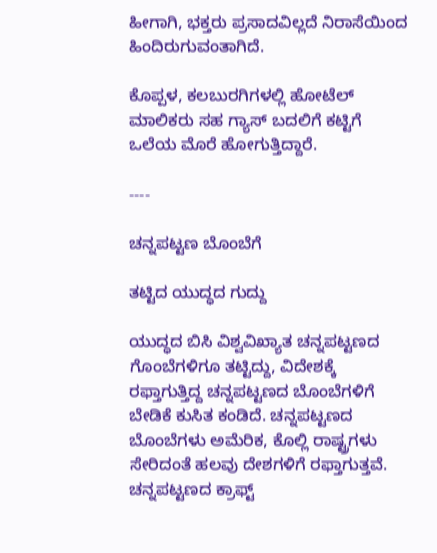ಹೀಗಾಗಿ, ಭಕ್ತರು ಪ್ರಸಾದವಿಲ್ಲದೆ ನಿರಾಸೆಯಿಂದ ಹಿಂದಿರುಗುವಂತಾಗಿದೆ.

ಕೊಪ್ಪಳ, ಕಲಬುರಗಿಗಳಲ್ಲಿ ಹೋಟೆಲ್‌ ಮಾಲಿಕರು ಸಹ ಗ್ಯಾಸ್‌ ಬದಲಿಗೆ ಕಟ್ಟಿಗೆ ಒಲೆಯ ಮೊರೆ ಹೋಗುತ್ತಿದ್ದಾರೆ.

----

ಚನ್ನಪಟ್ಟಣ ಬೊಂಬೆಗೆ

ತಟ್ಟಿದ ಯುದ್ಧದ ಗುದ್ದು

ಯುದ್ಧದ ಬಿಸಿ ವಿಶ್ವವಿಖ್ಯಾತ ಚನ್ನಪಟ್ಟಣದ ಗೊಂಬೆಗಳಿಗೂ ತಟ್ಟಿದ್ದು, ವಿದೇಶಕ್ಕೆ ರಫ್ತಾಗುತ್ತಿದ್ದ ಚನ್ನಪಟ್ಟಣದ ಬೊಂಬೆಗಳಿಗೆ ಬೇಡಿಕೆ ಕುಸಿತ ಕಂಡಿದೆ. ಚನ್ನಪಟ್ಟಣದ ಬೊಂಬೆಗಳು ಅಮೆರಿಕ, ಕೊಲ್ಲಿ ರಾಷ್ಟ್ರಗಳು ಸೇರಿದಂತೆ ಹಲವು ದೇಶಗಳಿಗೆ ರಫ್ತಾಗುತ್ತವೆ. ಚನ್ನಪಟ್ಟಣದ ಕ್ರಾಫ್ಟ್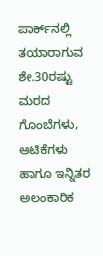ಪಾರ್ಕ್‌ನಲ್ಲಿ ತಯಾರಾಗುವ ಶೇ.30ರಷ್ಟು ಮರದ ಗೊಂಬೆಗಳು, ಆಟಿಕೆಗಳು ಹಾಗೂ ಇನ್ನಿತರ ಅಲಂಕಾರಿಕ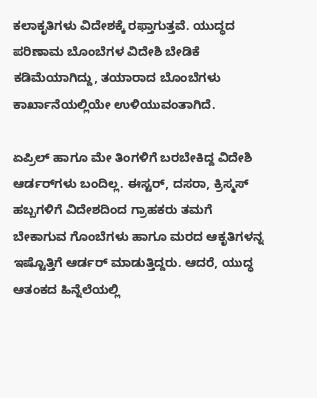ಕಲಾಕೃತಿಗಳು ವಿದೇಶಕ್ಕೆ ರಫ್ತಾಗುತ್ತವೆ. ಯುದ್ಧದ ಪರಿಣಾಮ ಬೊಂಬೆಗಳ ವಿದೇಶಿ ಬೇಡಿಕೆ ಕಡಿಮೆಯಾಗಿದ್ದು, ತಯಾರಾದ ಬೊಂಬೆಗಳು ಕಾರ್ಖಾನೆಯಲ್ಲಿಯೇ ಉಳಿಯುವಂತಾಗಿದೆ.

ಏಪ್ರಿಲ್ ಹಾಗೂ ಮೇ ತಿಂಗಳಿಗೆ ಬರಬೇಕಿದ್ದ ವಿದೇಶಿ ಆರ್ಡರ್‌ಗಳು ಬಂದಿಲ್ಲ. ಈಸ್ಟರ್, ದಸರಾ, ಕ್ರಿಸ್ಮಸ್ ಹಬ್ಬಗಳಿಗೆ ವಿದೇಶದಿಂದ ಗ್ರಾಹಕರು ತಮಗೆ ಬೇಕಾಗುವ ಗೊಂಬೆಗಳು ಹಾಗೂ ಮರದ ಆಕೃತಿಗಳನ್ನ ಇಷ್ಟೊತ್ತಿಗೆ ಆರ್ಡರ್ ಮಾಡುತ್ತಿದ್ದರು. ಆದರೆ, ಯುದ್ಧ ಆತಂಕದ ಹಿನ್ನೆಲೆಯಲ್ಲಿ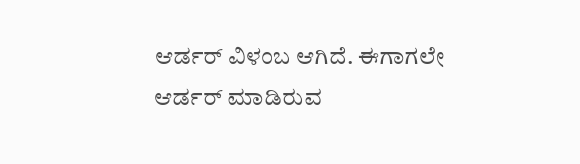ಆರ್ಡರ್ ವಿಳಂಬ ಆಗಿದೆ. ಈಗಾಗಲೇ ಆರ್ಡರ್ ಮಾಡಿರುವ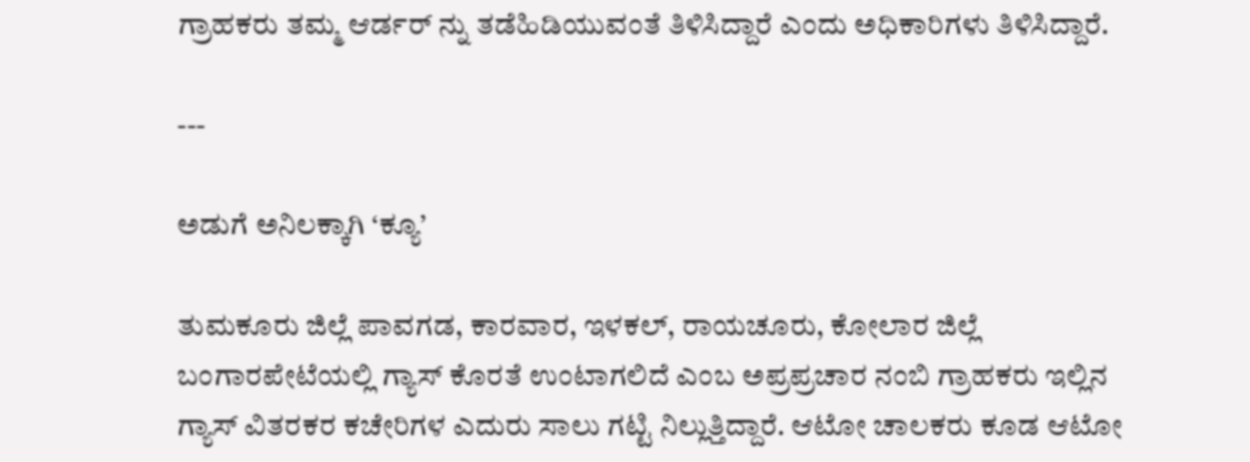ಗ್ರಾಹಕರು ತಮ್ಮ ಆರ್ಡರ್ ನ್ನು ತಡೆಹಿಡಿಯುವಂತೆ ತಿಳಿಸಿದ್ದಾರೆ ಎಂದು ಅಧಿಕಾರಿಗಳು ತಿಳಿಸಿದ್ದಾರೆ.

---

ಅಡುಗೆ ಅನಿಲಕ್ಕಾಗಿ ‘ಕ್ಯೂ’

ತುಮಕೂರು ಜಿಲ್ಲೆ ಪಾವಗಡ, ಕಾರವಾರ, ಇಳಕಲ್‌, ರಾಯಚೂರು, ಕೋಲಾರ ಜಿಲ್ಲೆ ಬಂಗಾರಪೇಟೆಯಲ್ಲಿ ಗ್ಯಾಸ್‌ ಕೊರತೆ ಉಂಟಾಗಲಿದೆ ಎಂಬ ಅಪ್ರಪ್ರಚಾರ ನಂಬಿ ಗ್ರಾಹಕರು ಇಲ್ಲಿನ ಗ್ಯಾಸ್ ವಿತರಕರ ಕಚೇರಿಗಳ ಎದುರು ಸಾಲು ಗಟ್ಟಿ ನಿಲ್ಲುತ್ತಿದ್ದಾರೆ. ಆಟೋ ಚಾಲಕರು ಕೂಡ ಆಟೋ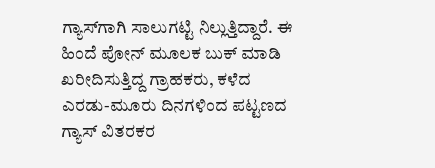ಗ್ಯಾಸ್‌ಗಾಗಿ ಸಾಲುಗಟ್ಟಿ ನಿಲ್ಲುತ್ತಿದ್ದಾರೆ. ಈ ಹಿಂದೆ ಪೋನ್ ಮೂಲಕ ಬುಕ್ ಮಾಡಿ ಖರೀದಿಸುತ್ತಿದ್ದ ಗ್ರಾಹಕರು, ಕಳೆದ ಎರಡು-ಮೂರು ದಿನಗಳಿಂದ ಪಟ್ಟಣದ ಗ್ಯಾಸ್ ವಿತರಕರ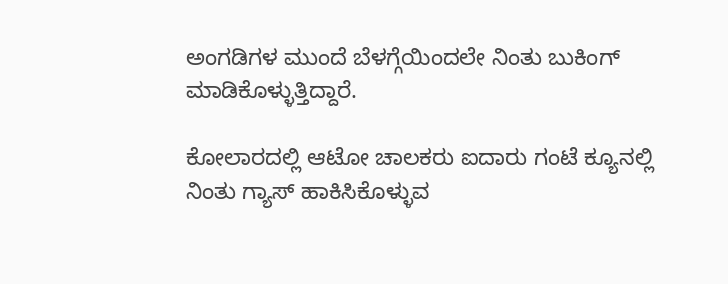ಅಂಗಡಿಗಳ ಮುಂದೆ ಬೆಳಗ್ಗೆಯಿಂದಲೇ ನಿಂತು ಬುಕಿಂಗ್ ಮಾಡಿಕೊಳ್ಳುತ್ತಿದ್ದಾರೆ.

ಕೋಲಾರದಲ್ಲಿ ಆಟೋ ಚಾಲಕರು ಐದಾರು ಗಂಟೆ ಕ್ಯೂನಲ್ಲಿ ನಿಂತು ಗ್ಯಾಸ್ ಹಾಕಿಸಿಕೊಳ್ಳುವ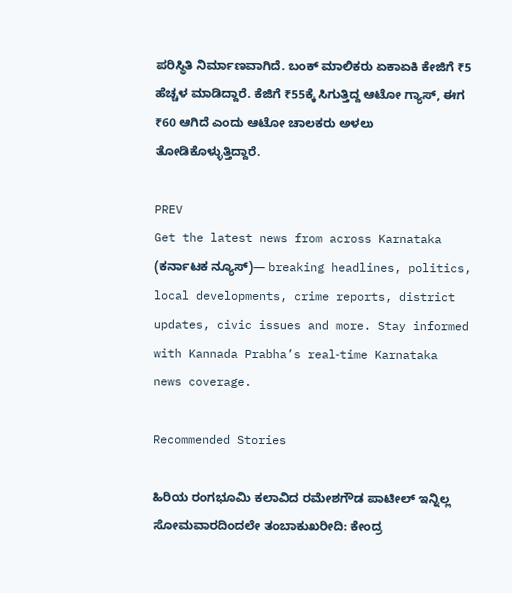ಪರಿಸ್ಥಿತಿ ನಿರ್ಮಾಣವಾಗಿದೆ. ಬಂಕ್‌ ಮಾಲಿಕರು ಏಕಾಏಕಿ ಕೇಜಿಗೆ ₹5 ಹೆಚ್ಚಳ ಮಾಡಿದ್ದಾರೆ. ಕೆಜಿಗೆ ₹55ಕ್ಕೆ ಸಿಗುತ್ತಿದ್ದ ಆಟೋ ಗ್ಯಾಸ್, ಈಗ ₹60 ಆಗಿದೆ ಎಂದು ಆಟೋ ಚಾಲಕರು ಅಳಲು ತೋಡಿಕೊಳ್ಳುತ್ತಿದ್ದಾರೆ.

PREV
Get the latest news from across Karnataka (ಕರ್ನಾಟಕ ನ್ಯೂಸ್)— breaking headlines, politics, local developments, crime reports, district updates, civic issues and more. Stay informed with Kannada Prabha’s real‑time Karnataka news coverage.

Recommended Stories

ಹಿರಿಯ ರಂಗಭೂಮಿ ಕಲಾವಿದ ರಮೇಶಗೌಡ ಪಾಟೀಲ್ ಇನ್ನಿಲ್ಲ
ಸೋಮವಾರದಿಂದಲೇ ತಂಬಾಕುಖರೀದಿ: ಕೇಂದ್ರ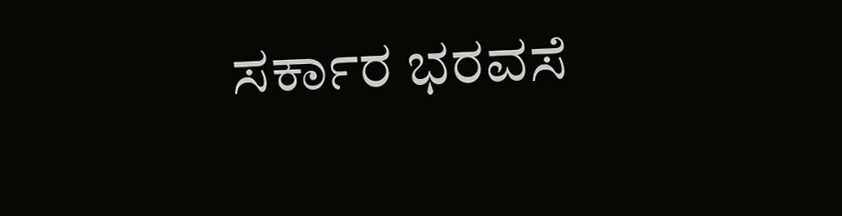ಸರ್ಕಾರ ಭರವಸೆ